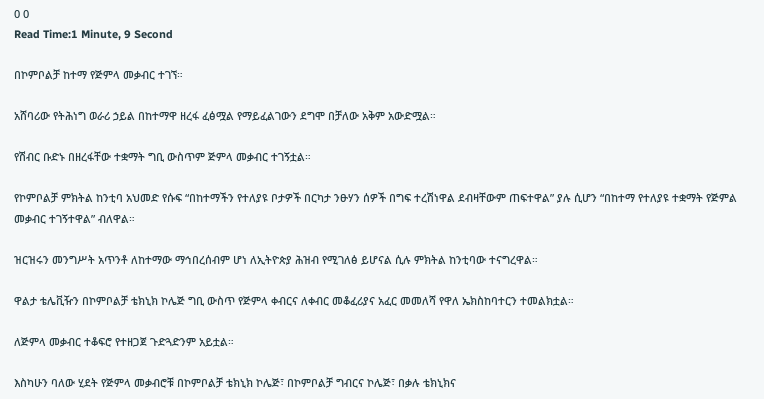0 0
Read Time:1 Minute, 9 Second

በኮምቦልቻ ከተማ የጅምላ መቃብር ተገኘ።

አሸባሪው የትሕነግ ወራሪ ኃይል በከተማዋ ዘረፋ ፈፅሟል የማይፈልገውን ደግሞ በቻለው አቅም አውድሟል።

የሽብር ቡድኑ በዘረፋቸው ተቋማት ግቢ ውስጥም ጅምላ መቃብር ተገኝቷል።

የኮምቦልቻ ምክትል ከንቲባ አህመድ የሱፍ “በከተማችን የተለያዩ ቦታዎች በርካታ ንፁሃን ሰዎች በግፍ ተረሽነዋል ደብዛቸውም ጠፍተዋል” ያሉ ሲሆን “በከተማ የተለያዩ ተቋማት የጅምል መቃብር ተገኝተዋል” ብለዋል።

ዝርዝሩን መንግሥት አጥንቶ ለከተማው ማኅበረሰብም ሆነ ለኢትዮጵያ ሕዝብ የሚገለፅ ይሆናል ሲሉ ምክትል ከንቲባው ተናግረዋል።

ዋልታ ቴሌቪዥን በኮምቦልቻ ቴክኒክ ኮሌጅ ግቢ ውስጥ የጅምላ ቀብርና ለቀብር መቆፈሪያና አፈር መመለሻ የዋለ ኤክስከባተርን ተመልክቷል።

ለጅምላ መቃብር ተቆፍሮ የተዘጋጀ ጉድጓድንም አይቷል።

እስካሁን ባለው ሂደት የጅምላ መቃብሮቹ በኮምቦልቻ ቴክኒክ ኮሌጅ፣ በኮምቦልቻ ግብርና ኮሌጅ፣ በቃሉ ቴክኒክና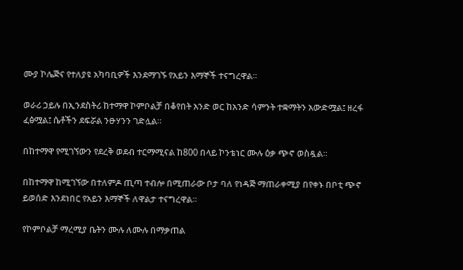ሙያ ኮሌጅና የተለያዩ አካባቢዎች እንደማገኙ የአይን እማኞች ተናግረዋል።

ወራሪ ኃይሉ በኢንደስትሪ ከተማዋ ኮምቦልቻ በቆየበት አንድ ወር ከአንድ ሳምንት ተቋማትን አውድሟል፤ ዘረፋ ፈፅሟል፤ ሴቶችን ደፍሯል ንፁሃንን ገድሏል።

በከተማዋ የሚገኘውን የደረቅ ወደብ ተርማሚናል ከ800 በላይ ኮንቴነር ሙሉ ዕቃ ጭኖ ወስዷል።

በከተማዋ ከሚገኘው በተለምዶ ጢጣ ተብሎ በሚጠራው ቦታ ባለ የነዳጅ ማጠራቀሚያ በየቀኑ በቦቲ ጭኖ ይወሰድ እንደነበር የአይን እማኞች ለዋልታ ተናግረዋል።

የኮምቦልቻ ማረሚያ ቤትን ሙሉ ለሙሉ በማቃጠል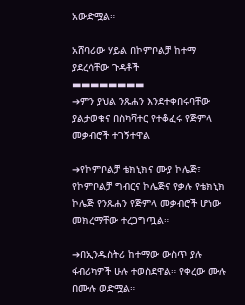አውድሟል።

አሸባሪው ሃይል በኮምቦልቻ ከተማ ያደረሳቸው ጉዳቶች
▬▬▬▬▬▬▬▬
➔ምን ያህል ንጹሐን እንደተቀበሩባቸው ያልታወቁና በስካቫተር የተቆፈሩ የጅምላ መቃብሮች ተገኝተዋል

➔የኮምቦልቻ ቴክኒክና ሙያ ኮሌጅ፣ የኮምቦልቻ ግብርና ኮሌጅና የቃሉ የቴክኒክ ኮሌጅ የንጹሐን የጅምላ መቃብሮች ሆነው መክረማቸው ተረጋግጧል።

➔በኢንዱስትሪ ከተማው ውስጥ ያሉ ፋብሪካዎች ሁሉ ተወስደዋል። የቀረው ሙሉ በሙሉ ወድሟል።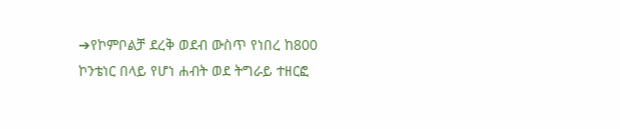➔የኮምቦልቻ ደረቅ ወደብ ውስጥ የነበረ ከ800 ኮንቴነር በላይ የሆነ ሐብት ወደ ትግራይ ተዘርፎ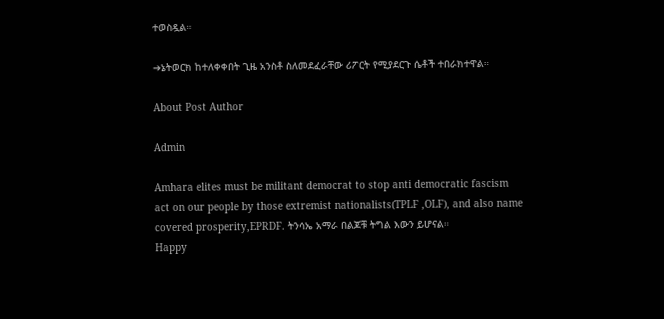ተወስዷል።

➔ኔትወርክ ከተለቀቀበት ጊዜ አንስቶ ስለመደፈራቸው ሪፖርት የሚያደርጉ ሴቶች ተበራክተዋል።

About Post Author

Admin

Amhara elites must be militant democrat to stop anti democratic fascism act on our people by those extremist nationalists(TPLF ,OLF), and also name covered prosperity,EPRDF. ትንሳኤ አማራ በልጆቹ ትግል እውን ይሆናል።
Happy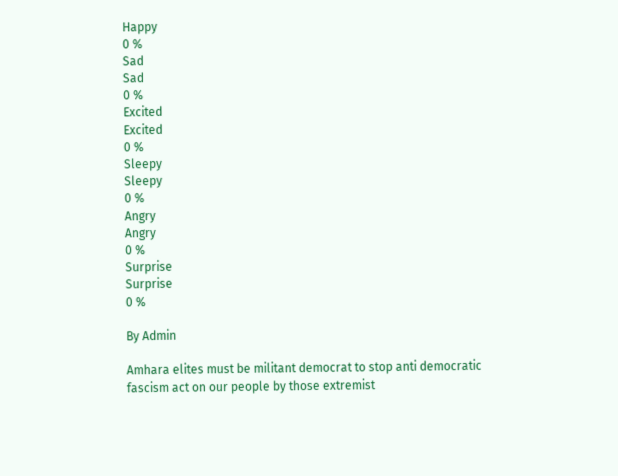Happy
0 %
Sad
Sad
0 %
Excited
Excited
0 %
Sleepy
Sleepy
0 %
Angry
Angry
0 %
Surprise
Surprise
0 %

By Admin

Amhara elites must be militant democrat to stop anti democratic fascism act on our people by those extremist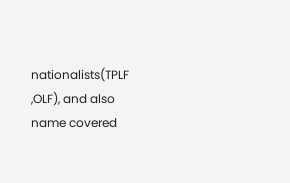nationalists(TPLF ,OLF), and also name covered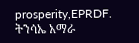prosperity,EPRDF. ትንሳኤ አማራ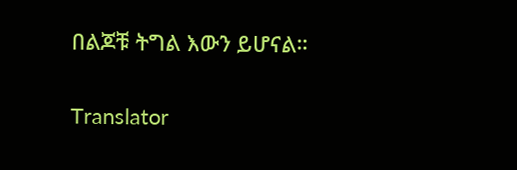በልጆቹ ትግል እውን ይሆናል።

Translator